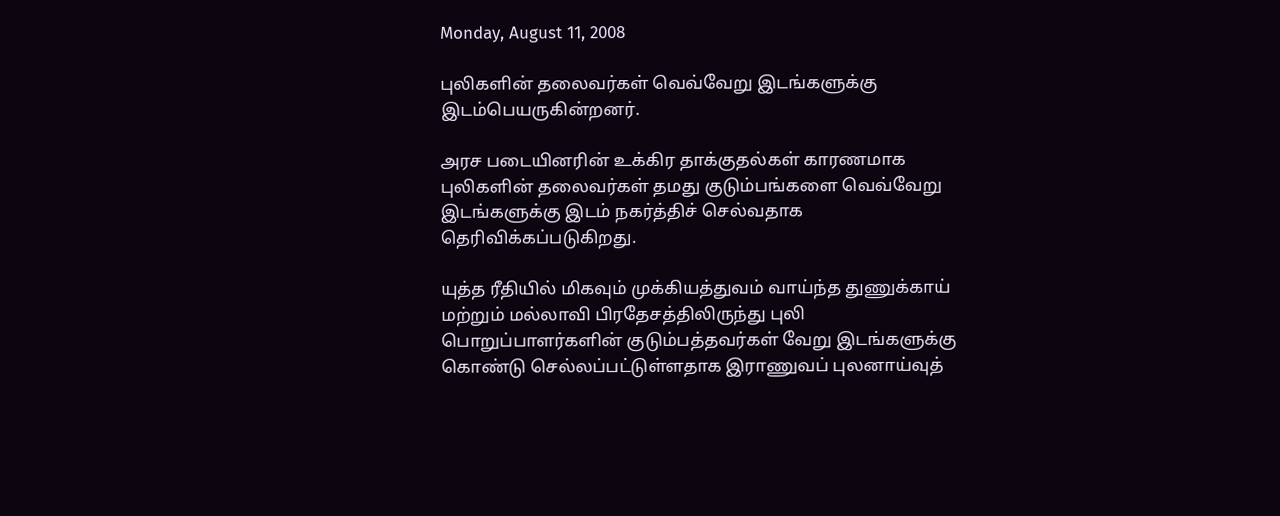Monday, August 11, 2008

புலிகளின் தலைவர்கள் வெவ்வேறு இடங்களுக்கு இடம்பெயருகின்றனர்.

அரச படையினரின் உக்கிர தாக்குதல்கள் காரணமாக புலிகளின் தலைவர்கள் தமது குடும்பங்களை வெவ்வேறு இடங்களுக்கு இடம் நகர்த்திச் செல்வதாக தெரிவிக்கப்படுகிறது.

யுத்த ரீதியில் மிகவும் முக்கியத்துவம் வாய்ந்த துணுக்காய் மற்றும் மல்லாவி பிரதேசத்திலிருந்து புலி பொறுப்பாளர்களின் குடும்பத்தவர்கள் வேறு இடங்களுக்கு கொண்டு செல்லப்பட்டுள்ளதாக இராணுவப் புலனாய்வுத்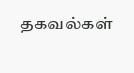தகவல்கள்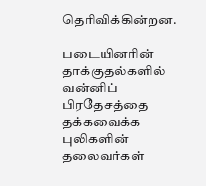தெரிவிக்கின்றன.

படையினரின் தாக்குதல்களில் வன்னிப் பிரதேசத்தை தக்கவைக்க புலிகளின் தலைவர்கள்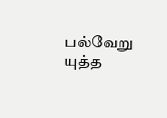பல்வேறு யுத்த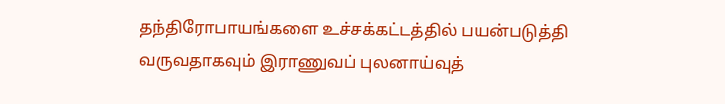தந்திரோபாயங்களை உச்சக்கட்டத்தில் பயன்படுத்தி வருவதாகவும் இராணுவப் புலனாய்வுத்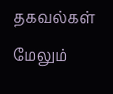தகவல்கள் மேலும்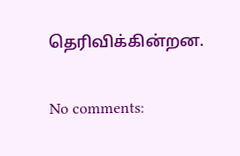தெரிவிக்கின்றன.

No comments: